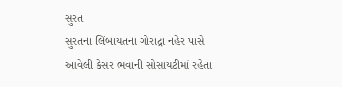સુરત
સુરતના લિંબાયતના ગોરાદ્રા નહેર પાસે આવેલી કેસર ભવાની સોસાયટીમાં રહેતા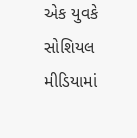એક યુવકે સોશિયલ મીડિયામાં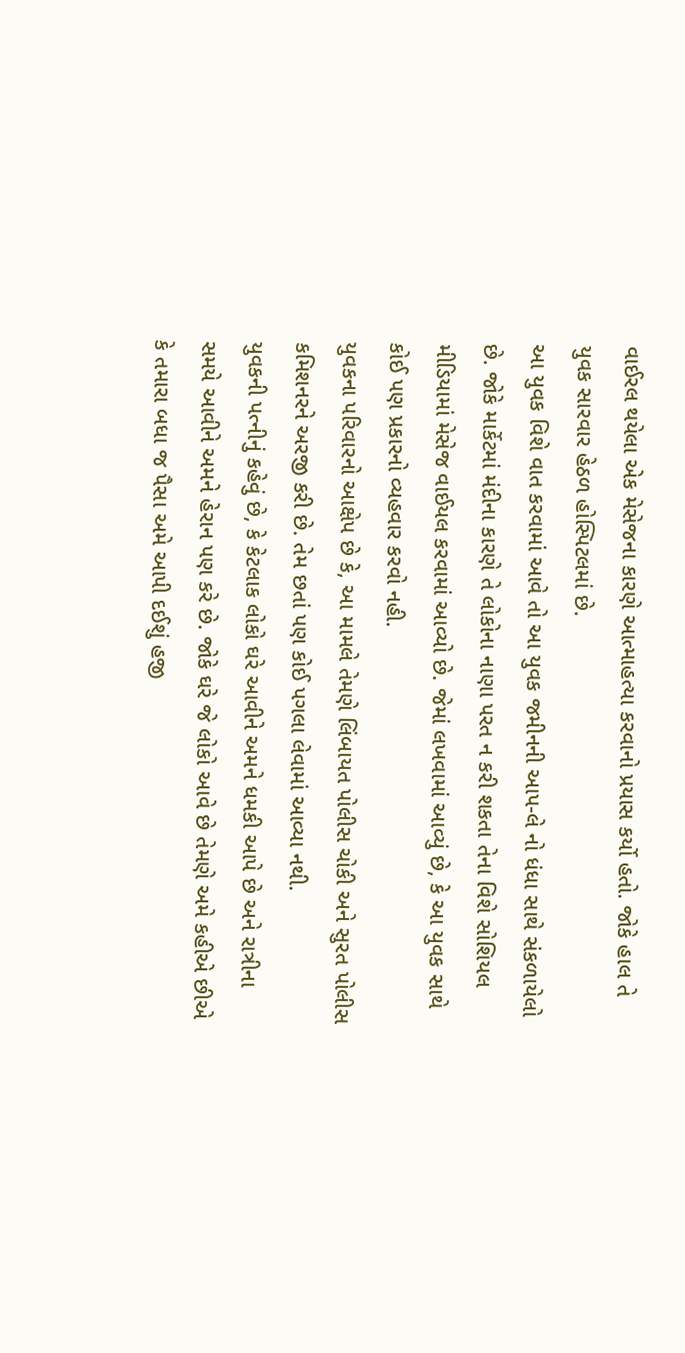વાઈરલ થયેલા એક મેસેજના કારણે આત્માહત્યા કરવાનો પ્રયાસ કર્યો હતો. જોકે હાલ તે યુવક સારવાર હેઠળ હોસ્પિટલમાં છે.
આ યુવક વિશે વાત કરવામાં આવે તો આ યુવક જમીનની આપ-લે નો ધંધા સાથે સંકળાયેલો છે. જોકે માર્કેટમાં મંદીના કારણે તે લોકોના નાણા પરત ન કરી શકતા તેના વિશે સોશિયલ મીડિયામાં મેસેજ વાઈયલ કરવામાં આવ્યો છે. જેમાં લખવામાં આવ્યું છે, કે આ યુવક સાથે કોઈ પણ પ્રકારનો વ્યહવાર કરવો નહી.
યુવકના પરિવારનો આક્ષેપ છે કે, આ મામલે તેમણે લિંબાયત પોલીસ ચોકી અને સુરત પોલીસ કમિશનરને અરજી કરી છે. તેમ છતાં પણ કોઈ પગલા લેવામાં આવ્યા નથી.
યુવકની પત્નીનું કહેવું છે, કે કેટલાક લોકો ઘરે આવીને અમને ધમકી આપે છે અને રાત્રીના સમયે આવીને અમને હેરાન પણ કરે છે. જોકે ઘરે જે લોકો આવે છે તેમણે અમે કહીએ છીએ કે તમારા બધા જ પૈસા અમે આપી દઈશું હજી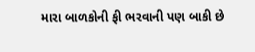મારા બાળકોની ફી ભરવાની પણ બાકી છે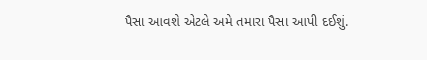પૈસા આવશે એટલે અમે તમારા પૈસા આપી દઈશું.